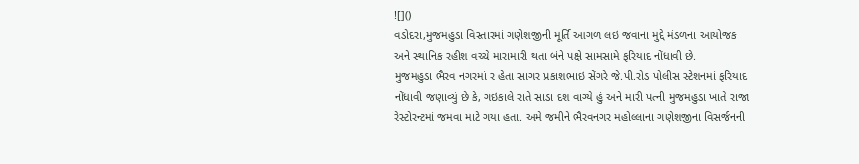![]()
વડોદરા,મુજમહુડા વિસ્તારમાં ગણેશજીની મૂર્તિ આગળ લઇ જવાના મુદ્દે મંડળના આયોજક અને સ્થાનિક રહીશ વચ્ચે મારામારી થતા બંને પક્ષે સામસામે ફરિયાદ નોંધાવી છે.
મુજમહુડા ભૈરવ નગરમાં ર હેતા સાગર પ્રકાશભાઇ સેંગરે જે.પી.રોડ પોલીસ સ્ટેશનમાં ફરિયાદ નોંધાવી જણાવ્યું છે કે, ગઇકાલે રાતે સાડા દશ વાગ્યે હું અને મારી પત્ની મુજમહુડા ખાતે રાજા રેસ્ટોરન્ટમાં જમવા માટે ગયા હતા. અમે જમીને ભૈરવનગર મહોલ્લાના ગણેશજીના વિસર્જનની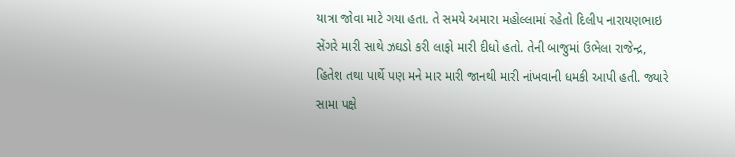યાત્રા જોવા માટે ગયા હતા. તે સમયે અમારા મહોલ્લામાં રહેતો દિલીપ નારાયણભાઇ સેંગરે મારી સાથે ઝઘડો કરી લાફો મારી દીધો હતો. તેની બાજુમાં ઉભેલા રાજેન્દ્ર, હિતેશ તથા પાર્થે પણ મને માર મારી જાનથી મારી નાંખવાની ધમકી આપી હતી. જ્યારે સામા પક્ષે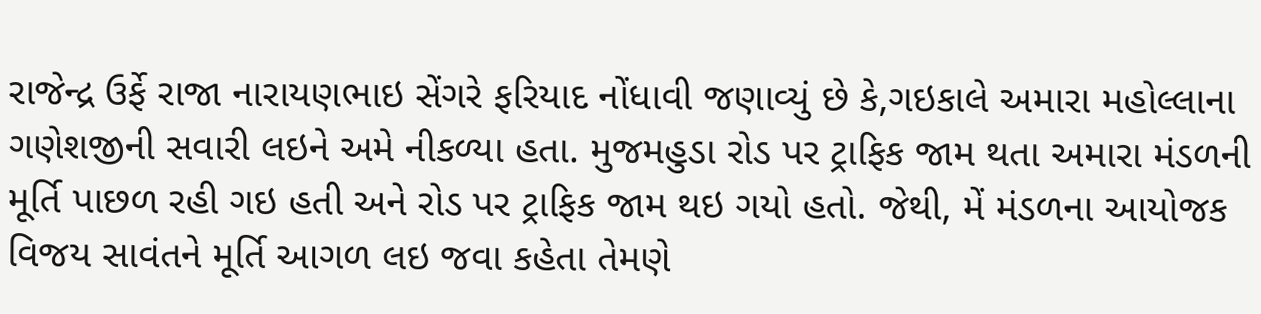રાજેન્દ્ર ઉર્ફે રાજા નારાયણભાઇ સેંગરે ફરિયાદ નોંધાવી જણાવ્યું છે કે,ગઇકાલે અમારા મહોલ્લાના ગણેશજીની સવારી લઇને અમે નીકળ્યા હતા. મુજમહુડા રોડ પર ટ્રાફિક જામ થતા અમારા મંડળની મૂર્તિ પાછળ રહી ગઇ હતી અને રોડ પર ટ્રાફિક જામ થઇ ગયો હતો. જેથી, મેં મંડળના આયોજક વિજય સાવંતને મૂર્તિ આગળ લઇ જવા કહેતા તેમણે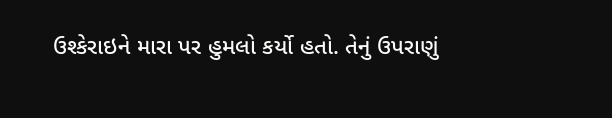ઉશ્કેરાઇને મારા પર હુમલો કર્યો હતો. તેનું ઉપરાણું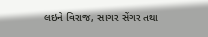લઇને વિરાજ, સાગર સેંગર તથા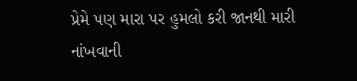પ્રેમે પણ મારા પર હુમલો કરી જાનથી મારી નાંખવાની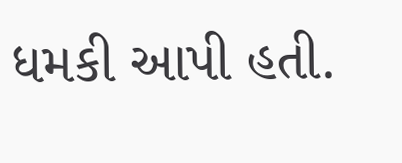ધમકી આપી હતી.